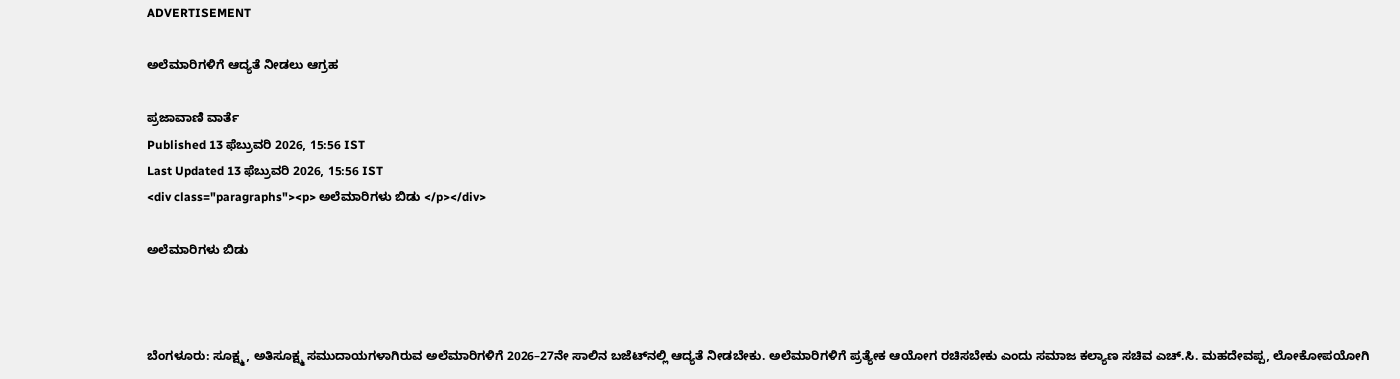ADVERTISEMENT

ಅಲೆಮಾರಿಗಳಿಗೆ ಆದ್ಯತೆ ನೀಡಲು ಆಗ್ರಹ

ಪ್ರಜಾವಾಣಿ ವಾರ್ತೆ
Published 13 ಫೆಬ್ರುವರಿ 2026, 15:56 IST
Last Updated 13 ಫೆಬ್ರುವರಿ 2026, 15:56 IST
<div class="paragraphs"><p> ಅಲೆಮಾರಿಗಳು ಬಿಡು </p></div>

ಅಲೆಮಾರಿಗಳು ಬಿಡು



ಬೆಂಗಳೂರು: ಸೂಕ್ಷ್ಮ, ಅತಿಸೂಕ್ಷ್ಮ ಸಮುದಾಯಗಳಾಗಿರುವ ಅಲೆಮಾರಿಗಳಿಗೆ 2026–27ನೇ ಸಾಲಿನ ಬಜೆಟ್‌ನಲ್ಲಿ ಆದ್ಯತೆ ನೀಡಬೇಕು. ಅಲೆಮಾರಿಗಳಿಗೆ ಪ್ರತ್ಯೇಕ ಆಯೋಗ ರಚಿಸಬೇಕು ಎಂದು ಸಮಾಜ ಕಲ್ಯಾಣ ಸಚಿವ ಎಚ್.ಸಿ. ಮಹದೇವಪ್ಪ, ಲೋಕೋಪಯೋಗಿ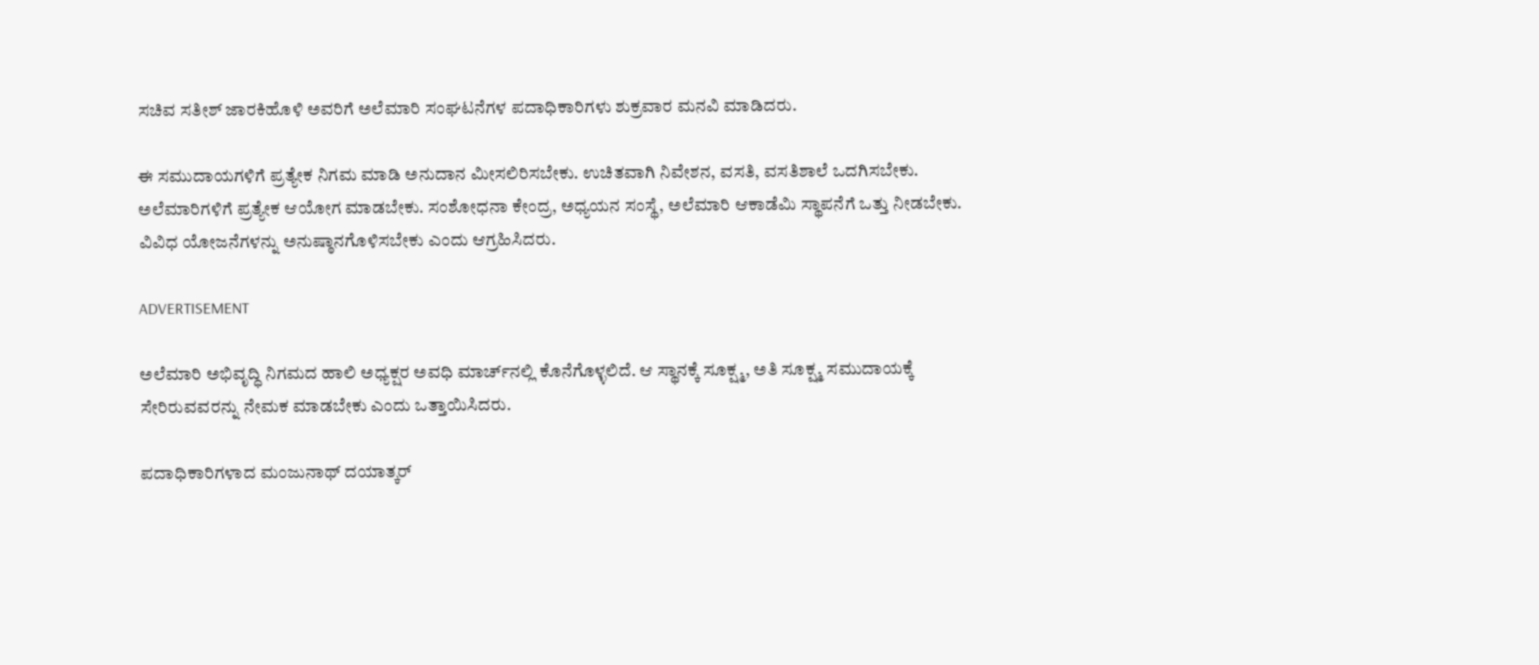ಸಚಿವ ಸತೀಶ್‌ ಜಾರಕಿಹೊಳಿ ಅವರಿಗೆ ಅಲೆಮಾರಿ ಸಂಘಟನೆಗಳ ಪದಾಧಿಕಾರಿಗಳು ಶುಕ್ರವಾರ ಮನವಿ ಮಾಡಿದರು.

ಈ ಸಮುದಾಯಗಳಿಗೆ ಪ್ರತ್ಯೇಕ ನಿಗಮ ಮಾಡಿ ಅನುದಾನ ಮೀಸಲಿರಿಸಬೇಕು. ಉಚಿತವಾಗಿ ನಿವೇಶನ, ವಸತಿ, ವಸತಿಶಾಲೆ ಒದಗಿಸಬೇಕು. ಅಲೆಮಾರಿಗಳಿಗೆ ಪ್ರತ್ಯೇಕ ಆಯೋಗ ಮಾಡಬೇಕು. ಸಂಶೋಧನಾ ಕೇಂದ್ರ, ಅಧ್ಯಯನ ಸಂಸ್ಥೆ, ಅಲೆಮಾರಿ ಆಕಾಡೆಮಿ ಸ್ಥಾಪನೆಗೆ ಒತ್ತು ನೀಡಬೇಕು. ವಿವಿಧ ಯೋಜನೆಗಳನ್ನು ಅನುಷ್ಠಾನಗೊಳಿಸಬೇಕು ಎಂದು ಆಗ್ರಹಿಸಿದರು.

ADVERTISEMENT

ಅಲೆಮಾರಿ ಅಭಿವೃದ್ಧಿ ನಿಗಮದ ಹಾಲಿ ಅಧ್ಯಕ್ಷರ ಅವಧಿ ಮಾರ್ಚ್‌ನಲ್ಲಿ ಕೊನೆಗೊಳ್ಳಲಿದೆ. ಆ ಸ್ಥಾನಕ್ಕೆ ಸೂಕ್ಷ್ಮ, ಅತಿ ಸೂಕ್ಷ್ಮ ಸಮುದಾಯಕ್ಕೆ ಸೇರಿರುವವರನ್ನು ನೇಮಕ ಮಾಡಬೇಕು ಎಂದು ಒತ್ತಾಯಿಸಿದರು.

ಪದಾಧಿಕಾರಿಗಳಾದ ಮಂಜುನಾಥ್‌ ದಯಾತ್ಕರ್‌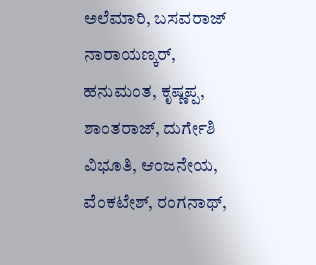ಅಲೆಮಾರಿ, ಬಸವರಾಜ್‌ ನಾರಾಯಣ್ಕರ್‌, ಹನುಮಂತ, ಕೃಷ್ಣಪ್ಪ, ಶಾಂತರಾಜ್‌, ದುರ್ಗೇಶಿ ವಿಭೂತಿ, ಆಂಜನೇಯ, ವೆಂಕಟೇಶ್‌, ರಂಗನಾಥ್‌,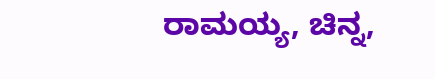ರಾಮಯ್ಯ, ಚಿನ್ನ,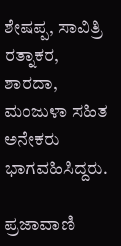ಶೇಷಪ್ಪ, ಸಾವಿತ್ರಿ ರತ್ನಾಕರ, ಶಾರದಾ, ಮಂಜುಳಾ ಸಹಿತ ಅನೇಕರು ಭಾಗವಹಿಸಿದ್ದರು.

ಪ್ರಜಾವಾಣಿ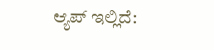ಆ್ಯಪ್ ಇಲ್ಲಿದೆ: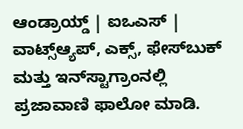ಆಂಡ್ರಾಯ್ಡ್ | ಐಒಎಸ್ | ವಾಟ್ಸ್ಆ್ಯಪ್, ಎಕ್ಸ್, ಫೇಸ್‌ಬುಕ್ ಮತ್ತು ಇನ್‌ಸ್ಟಾಗ್ರಾಂನಲ್ಲಿ ಪ್ರಜಾವಾಣಿ ಫಾಲೋ ಮಾಡಿ.